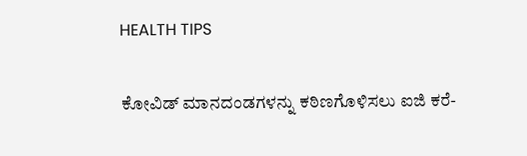HEALTH TIPS

ಕೋವಿಡ್ ಮಾನದಂಡಗಳನ್ನು ಕಠಿಣಗೊಳಿಸಲು ಐಜಿ ಕರೆ-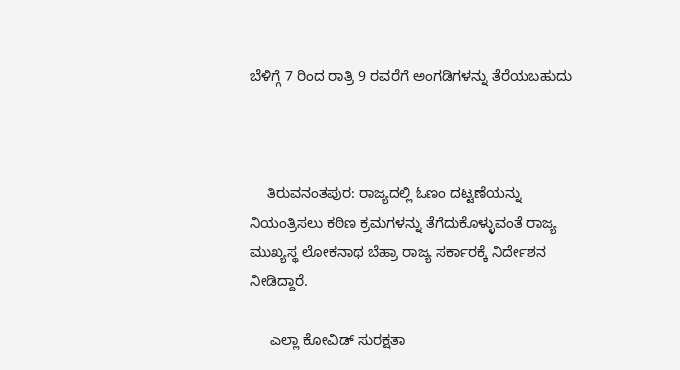ಬೆಳಿಗ್ಗೆ 7 ರಿಂದ ರಾತ್ರಿ 9 ರವರೆಗೆ ಅಂಗಡಿಗಳನ್ನು ತೆರೆಯಬಹುದು



    ತಿರುವನಂತಪುರ: ರಾಜ್ಯದಲ್ಲಿ ಓಣಂ ದಟ್ಟಣೆಯನ್ನು ನಿಯಂತ್ರಿಸಲು ಕಠಿಣ ಕ್ರಮಗಳನ್ನು ತೆಗೆದುಕೊಳ್ಳುವಂತೆ ರಾಜ್ಯ ಮುಖ್ಯಸ್ಥ ಲೋಕನಾಥ ಬೆಹ್ರಾ ರಾಜ್ಯ ಸರ್ಕಾರಕ್ಕೆ ನಿರ್ದೇಶನ ನೀಡಿದ್ದಾರೆ.

     ಎಲ್ಲಾ ಕೋವಿಡ್ ಸುರಕ್ಷತಾ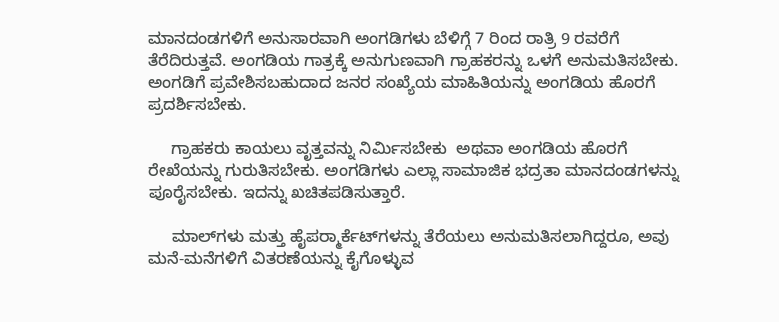ಮಾನದಂಡಗಳಿಗೆ ಅನುಸಾರವಾಗಿ ಅಂಗಡಿಗಳು ಬೆಳಿಗ್ಗೆ 7 ರಿಂದ ರಾತ್ರಿ 9 ರವರೆಗೆ ತೆರೆದಿರುತ್ತವೆ. ಅಂಗಡಿಯ ಗಾತ್ರಕ್ಕೆ ಅನುಗುಣವಾಗಿ ಗ್ರಾಹಕರನ್ನು ಒಳಗೆ ಅನುಮತಿಸಬೇಕು. ಅಂಗಡಿಗೆ ಪ್ರವೇಶಿಸಬಹುದಾದ ಜನರ ಸಂಖ್ಯೆಯ ಮಾಹಿತಿಯನ್ನು ಅಂಗಡಿಯ ಹೊರಗೆ ಪ್ರದರ್ಶಿಸಬೇಕು.

     ಗ್ರಾಹಕರು ಕಾಯಲು ವೃತ್ತವನ್ನು ನಿರ್ಮಿಸಬೇಕು  ಅಥವಾ ಅಂಗಡಿಯ ಹೊರಗೆ ರೇಖೆಯನ್ನು ಗುರುತಿಸಬೇಕು. ಅಂಗಡಿಗಳು ಎಲ್ಲಾ ಸಾಮಾಜಿಕ ಭದ್ರತಾ ಮಾನದಂಡಗಳನ್ನು ಪೂರೈಸಬೇಕು. ಇದನ್ನು ಖಚಿತಪಡಿಸುತ್ತಾರೆ.

     ಮಾಲ್‍ಗಳು ಮತ್ತು ಹೈಪರ್‍ಮಾರ್ಕೆಟ್‍ಗಳನ್ನು ತೆರೆಯಲು ಅನುಮತಿಸಲಾಗಿದ್ದರೂ, ಅವು ಮನೆ-ಮನೆಗಳಿಗೆ ವಿತರಣೆಯನ್ನು ಕೈಗೊಳ್ಳುವ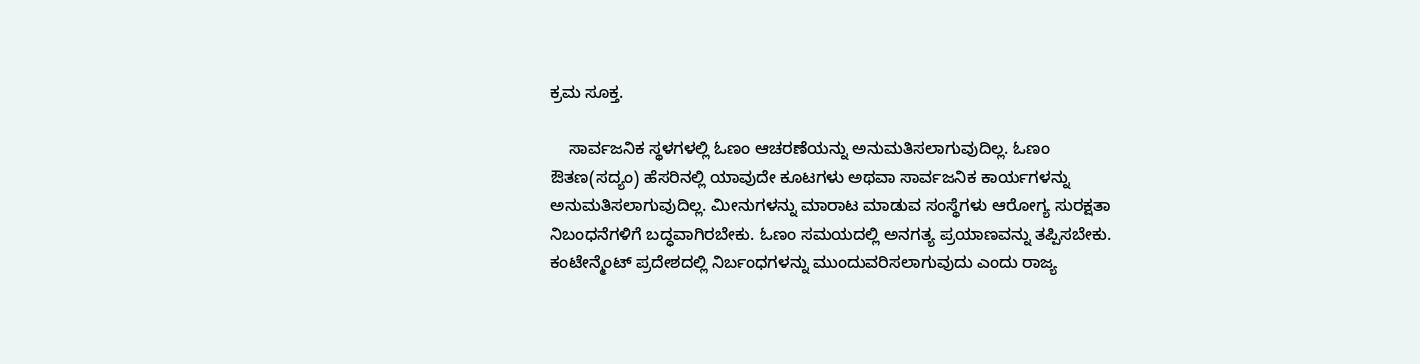ಕ್ರಮ ಸೂಕ್ತ.

    ಸಾರ್ವಜನಿಕ ಸ್ಥಳಗಳಲ್ಲಿ ಓಣಂ ಆಚರಣೆಯನ್ನು ಅನುಮತಿಸಲಾಗುವುದಿಲ್ಲ. ಓಣಂ ಔತಣ(ಸದ್ಯಂ) ಹೆಸರಿನಲ್ಲಿ ಯಾವುದೇ ಕೂಟಗಳು ಅಥವಾ ಸಾರ್ವಜನಿಕ ಕಾರ್ಯಗಳನ್ನು ಅನುಮತಿಸಲಾಗುವುದಿಲ್ಲ. ಮೀನುಗಳನ್ನು ಮಾರಾಟ ಮಾಡುವ ಸಂಸ್ಥೆಗಳು ಆರೋಗ್ಯ ಸುರಕ್ಷತಾ ನಿಬಂಧನೆಗಳಿಗೆ ಬದ್ಧವಾಗಿರಬೇಕು. ಓಣಂ ಸಮಯದಲ್ಲಿ ಅನಗತ್ಯ ಪ್ರಯಾಣವನ್ನು ತಪ್ಪಿಸಬೇಕು. ಕಂಟೇನ್ಮೆಂಟ್ ಪ್ರದೇಶದಲ್ಲಿ ನಿರ್ಬಂಧಗಳನ್ನು ಮುಂದುವರಿಸಲಾಗುವುದು ಎಂದು ರಾಜ್ಯ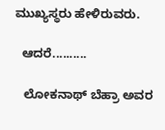ಮುಖ್ಯಸ್ಥರು ಹೇಳಿರುವರು.

  ಆದರೆ..........

   ಲೋಕನಾಥ್ ಬೆಹ್ರಾ ಅವರ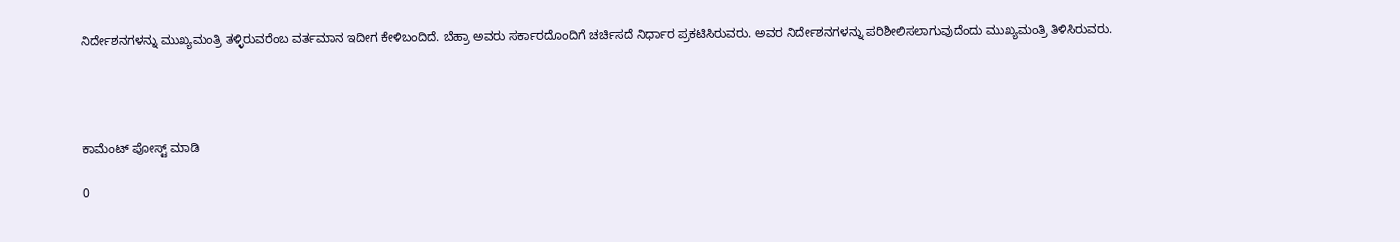ನಿರ್ದೇಶನಗಳನ್ನು ಮುಖ್ಯಮಂತ್ರಿ ತಳ್ಳಿರುವರೆಂಬ ವರ್ತಮಾನ ಇದೀಗ ಕೇಳಿಬಂದಿದೆ. ಬೆಹ್ರಾ ಅವರು ಸರ್ಕಾರದೊಂದಿಗೆ ಚರ್ಚಿಸದೆ ನಿರ್ಧಾರ ಪ್ರಕಟಿಸಿರುವರು. ಅವರ ನಿರ್ದೇಶನಗಳನ್ನು ಪರಿಶೀಲಿಸಲಾಗುವುದೆಂದು ಮುಖ್ಯಮಂತ್ರಿ ತಿಳಿಸಿರುವರು.




ಕಾಮೆಂಟ್‌‌ ಪೋಸ್ಟ್‌ ಮಾಡಿ

0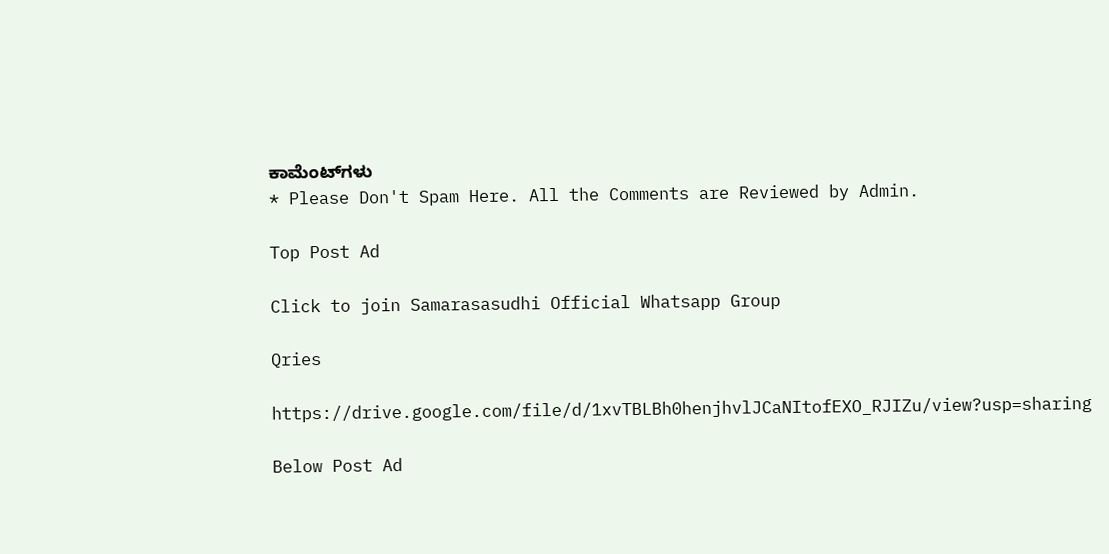ಕಾಮೆಂಟ್‌ಗಳು
* Please Don't Spam Here. All the Comments are Reviewed by Admin.

Top Post Ad

Click to join Samarasasudhi Official Whatsapp Group

Qries

https://drive.google.com/file/d/1xvTBLBh0henjhvlJCaNItofEXO_RJIZu/view?usp=sharing

Below Post Ad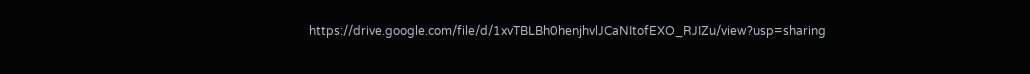https://drive.google.com/file/d/1xvTBLBh0henjhvlJCaNItofEXO_RJIZu/view?usp=sharing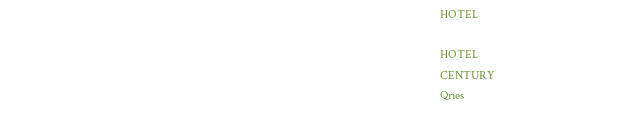HOTEL

HOTEL
CENTURY
Qries